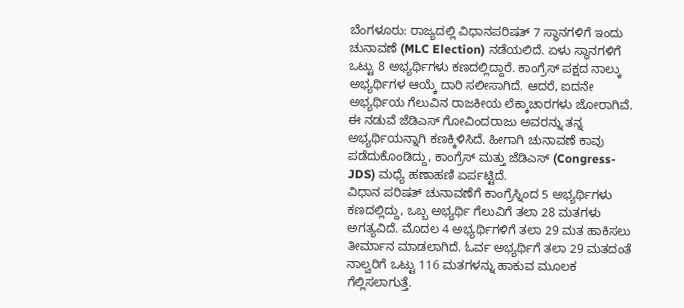ಬೆಂಗಳೂರು: ರಾಜ್ಯದಲ್ಲಿ ವಿಧಾನಪರಿಷತ್ 7 ಸ್ಥಾನಗಳಿಗೆ ಇಂದು ಚುನಾವಣೆ (MLC Election) ನಡೆಯಲಿದೆ. ಏಳು ಸ್ಥಾನಗಳಿಗೆ ಒಟ್ಟು 8 ಅಭ್ಯರ್ಥಿಗಳು ಕಣದಲ್ಲಿದ್ದಾರೆ. ಕಾಂಗ್ರೆಸ್ ಪಕ್ಷದ ನಾಲ್ಕು ಅಭ್ಯರ್ಥಿಗಳ ಆಯ್ಕೆ ದಾರಿ ಸಲೀಸಾಗಿದೆ. ಆದರೆ, ಐದನೇ ಅಭ್ಯರ್ಥಿಯ ಗೆಲುವಿನ ರಾಜಕೀಯ ಲೆಕ್ಕಾಚಾರಗಳು ಜೋರಾಗಿವೆ. ಈ ನಡುವೆ ಜೆಡಿಎಸ್ ಗೋವಿಂದರಾಜು ಅವರನ್ನು ತನ್ನ ಅಭ್ಯರ್ಥಿಯನ್ನಾಗಿ ಕಣಕ್ಕಿಳಿಸಿದೆ. ಹೀಗಾಗಿ ಚುನಾವಣೆ ಕಾವು ಪಡೆದುಕೊಂಡಿದ್ದು, ಕಾಂಗ್ರೆಸ್ ಮತ್ತು ಜೆಡಿಎಸ್ (Congress-JDS) ಮಧ್ಯೆ ಹಣಾಹಣಿ ಏರ್ಪಟ್ಟಿದೆ.
ವಿಧಾನ ಪರಿಷತ್ ಚುನಾವಣೆಗೆ ಕಾಂಗ್ರೆಸ್ನಿಂದ 5 ಅಭ್ಯರ್ಥಿಗಳು ಕಣದಲ್ಲಿದ್ದು, ಒಬ್ಬ ಅಭ್ಯರ್ಥಿ ಗೆಲುವಿಗೆ ತಲಾ 28 ಮತಗಳು ಅಗತ್ಯವಿದೆ. ಮೊದಲ 4 ಅಭ್ಯರ್ಥಿಗಳಿಗೆ ತಲಾ 29 ಮತ ಹಾಕಿಸಲು ತೀರ್ಮಾನ ಮಾಡಲಾಗಿದೆ. ಓರ್ವ ಅಭ್ಯರ್ಥಿಗೆ ತಲಾ 29 ಮತದಂತೆ ನಾಲ್ವರಿಗೆ ಒಟ್ಟು 116 ಮತಗಳನ್ನು ಹಾಕುವ ಮೂಲಕ ಗೆಲ್ಲಿಸಲಾಗುತ್ತೆ.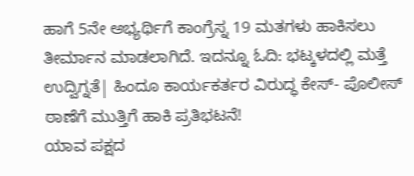ಹಾಗೆ 5ನೇ ಅಭ್ಯರ್ಥಿಗೆ ಕಾಂಗ್ರೆಸ್ನ 19 ಮತಗಳು ಹಾಕಿಸಲು ತೀರ್ಮಾನ ಮಾಡಲಾಗಿದೆ. ಇದನ್ನೂ ಓದಿ: ಭಟ್ಕಳದಲ್ಲಿ ಮತ್ತೆ ಉದ್ವಿಗ್ನತೆ| ಹಿಂದೂ ಕಾರ್ಯಕರ್ತರ ವಿರುದ್ಧ ಕೇಸ್- ಪೊಲೀಸ್ ಠಾಣೆಗೆ ಮುತ್ತಿಗೆ ಹಾಕಿ ಪ್ರತಿಭಟನೆ!
ಯಾವ ಪಕ್ಷದ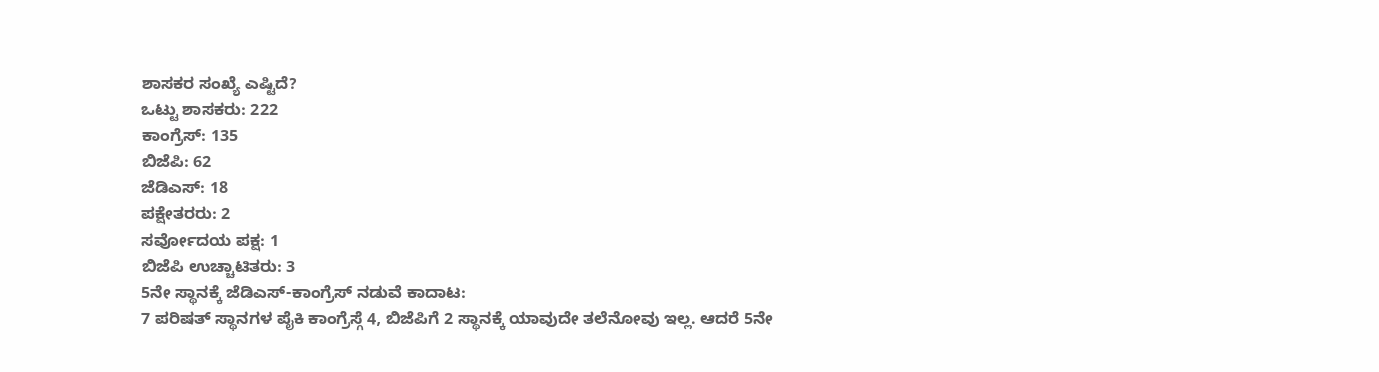ಶಾಸಕರ ಸಂಖ್ಯೆ ಎಷ್ಟಿದೆ?
ಒಟ್ಟು ಶಾಸಕರು: 222
ಕಾಂಗ್ರೆಸ್: 135
ಬಿಜೆಪಿ: 62
ಜೆಡಿಎಸ್: 18
ಪಕ್ಷೇತರರು: 2
ಸರ್ವೋದಯ ಪಕ್ಷ: 1
ಬಿಜೆಪಿ ಉಚ್ಚಾಟಿತರು: 3
5ನೇ ಸ್ಥಾನಕ್ಕೆ ಜೆಡಿಎಸ್-ಕಾಂಗ್ರೆಸ್ ನಡುವೆ ಕಾದಾಟ:
7 ಪರಿಷತ್ ಸ್ಥಾನಗಳ ಪೈಕಿ ಕಾಂಗ್ರೆಸ್ಗೆ 4, ಬಿಜೆಪಿಗೆ 2 ಸ್ಥಾನಕ್ಕೆ ಯಾವುದೇ ತಲೆನೋವು ಇಲ್ಲ. ಆದರೆ 5ನೇ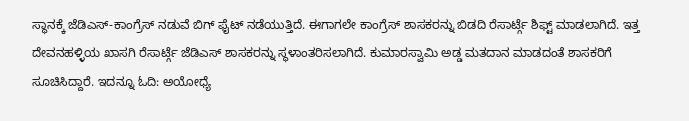ಸ್ಥಾನಕ್ಕೆ ಜೆಡಿಎಸ್-ಕಾಂಗ್ರೆಸ್ ನಡುವೆ ಬಿಗ್ ಫೈಟ್ ನಡೆಯುತ್ತಿದೆ. ಈಗಾಗಲೇ ಕಾಂಗ್ರೆಸ್ ಶಾಸಕರನ್ನು ಬಿಡದಿ ರೆಸಾರ್ಟ್ಗೆ ಶಿಫ್ಟ್ ಮಾಡಲಾಗಿದೆ. ಇತ್ತ ದೇವನಹಳ್ಳಿಯ ಖಾಸಗಿ ರೆಸಾರ್ಟ್ಗೆ ಜೆಡಿಎಸ್ ಶಾಸಕರನ್ನು ಸ್ಥಳಾಂತರಿಸಲಾಗಿದೆ. ಕುಮಾರಸ್ವಾಮಿ ಅಡ್ಡ ಮತದಾನ ಮಾಡದಂತೆ ಶಾಸಕರಿಗೆ ಸೂಚಿಸಿದ್ದಾರೆ. ಇದನ್ನೂ ಓದಿ: ಅಯೋಧ್ಯೆ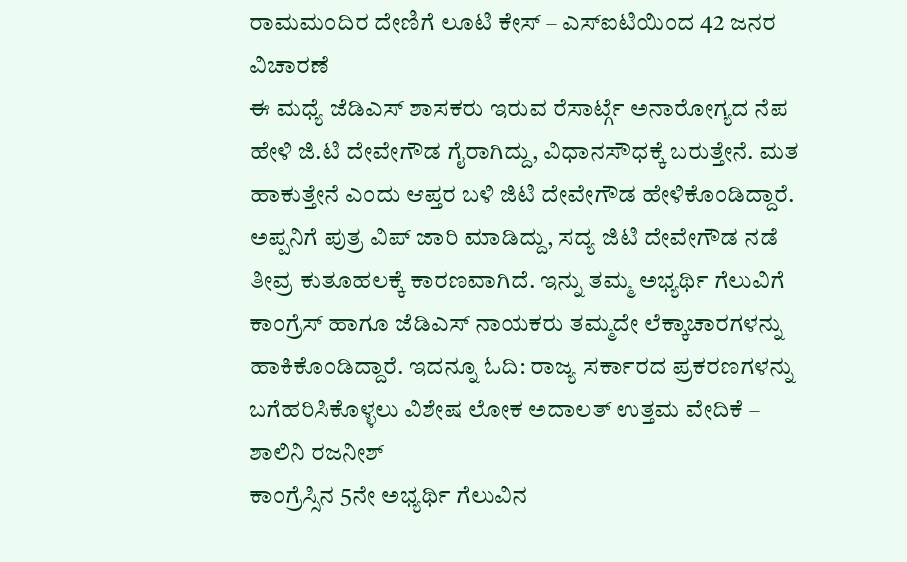ರಾಮಮಂದಿರ ದೇಣಿಗೆ ಲೂಟಿ ಕೇಸ್ – ಎಸ್ಐಟಿಯಿಂದ 42 ಜನರ ವಿಚಾರಣೆ
ಈ ಮಧ್ಯೆ ಜೆಡಿಎಸ್ ಶಾಸಕರು ಇರುವ ರೆಸಾರ್ಟ್ಗೆ ಅನಾರೋಗ್ಯದ ನೆಪ ಹೇಳಿ ಜಿ.ಟಿ ದೇವೇಗೌಡ ಗೈರಾಗಿದ್ದು, ವಿಧಾನಸೌಧಕ್ಕೆ ಬರುತ್ತೇನೆ. ಮತ ಹಾಕುತ್ತೇನೆ ಎಂದು ಆಪ್ತರ ಬಳಿ ಜಿಟಿ ದೇವೇಗೌಡ ಹೇಳಿಕೊಂಡಿದ್ದಾರೆ. ಅಪ್ಪನಿಗೆ ಪುತ್ರ ವಿಪ್ ಜಾರಿ ಮಾಡಿದ್ದು, ಸದ್ಯ ಜಿಟಿ ದೇವೇಗೌಡ ನಡೆ ತೀವ್ರ ಕುತೂಹಲಕ್ಕೆ ಕಾರಣವಾಗಿದೆ. ಇನ್ನು ತಮ್ಮ ಅಭ್ಯರ್ಥಿ ಗೆಲುವಿಗೆ ಕಾಂಗ್ರೆಸ್ ಹಾಗೂ ಜೆಡಿಎಸ್ ನಾಯಕರು ತಮ್ಮದೇ ಲೆಕ್ಕಾಚಾರಗಳನ್ನು ಹಾಕಿಕೊಂಡಿದ್ದಾರೆ. ಇದನ್ನೂ ಓದಿ: ರಾಜ್ಯ ಸರ್ಕಾರದ ಪ್ರಕರಣಗಳನ್ನು ಬಗೆಹರಿಸಿಕೊಳ್ಳಲು ವಿಶೇಷ ಲೋಕ ಅದಾಲತ್ ಉತ್ತಮ ವೇದಿಕೆ – ಶಾಲಿನಿ ರಜನೀಶ್
ಕಾಂಗ್ರೆಸ್ಸಿನ 5ನೇ ಅಭ್ಯರ್ಥಿ ಗೆಲುವಿನ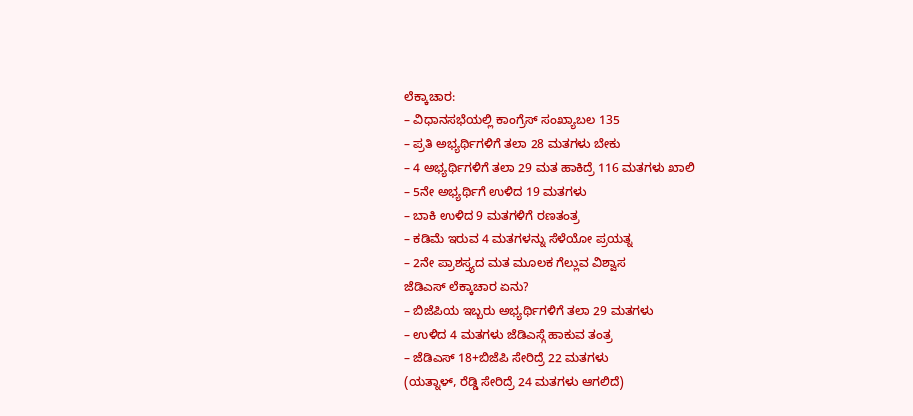ಲೆಕ್ಕಾಚಾರ:
– ವಿಧಾನಸಭೆಯಲ್ಲಿ ಕಾಂಗ್ರೆಸ್ ಸಂಖ್ಯಾಬಲ 135
– ಪ್ರತಿ ಅಭ್ಯರ್ಥಿಗಳಿಗೆ ತಲಾ 28 ಮತಗಳು ಬೇಕು
– 4 ಅಭ್ಯರ್ಥಿಗಳಿಗೆ ತಲಾ 29 ಮತ ಹಾಕಿದ್ರೆ 116 ಮತಗಳು ಖಾಲಿ
– 5ನೇ ಅಭ್ಯರ್ಥಿಗೆ ಉಳಿದ 19 ಮತಗಳು
– ಬಾಕಿ ಉಳಿದ 9 ಮತಗಳಿಗೆ ರಣತಂತ್ರ
– ಕಡಿಮೆ ಇರುವ 4 ಮತಗಳನ್ನು ಸೆಳೆಯೋ ಪ್ರಯತ್ನ
– 2ನೇ ಪ್ರಾಶಸ್ತ್ಯದ ಮತ ಮೂಲಕ ಗೆಲ್ಲುವ ವಿಶ್ವಾಸ
ಜೆಡಿಎಸ್ ಲೆಕ್ಕಾಚಾರ ಏನು?
– ಬಿಜೆಪಿಯ ಇಬ್ಬರು ಅಭ್ಯರ್ಥಿಗಳಿಗೆ ತಲಾ 29 ಮತಗಳು
– ಉಳಿದ 4 ಮತಗಳು ಜೆಡಿಎಸ್ಗೆ ಹಾಕುವ ತಂತ್ರ
– ಜೆಡಿಎಸ್ 18+ಬಿಜೆಪಿ ಸೇರಿದ್ರೆ 22 ಮತಗಳು
(ಯತ್ನಾಳ್, ರೆಡ್ಡಿ ಸೇರಿದ್ರೆ 24 ಮತಗಳು ಆಗಲಿದೆ)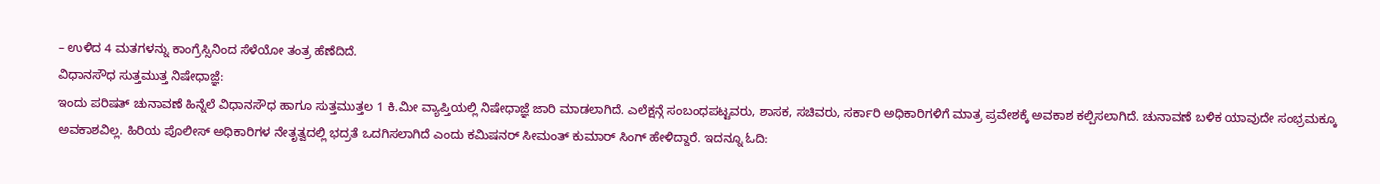– ಉಳಿದ 4 ಮತಗಳನ್ನು ಕಾಂಗ್ರೆಸ್ಸಿನಿಂದ ಸೆಳೆಯೋ ತಂತ್ರ ಹೆಣೆದಿದೆ.
ವಿಧಾನಸೌಧ ಸುತ್ತಮುತ್ತ ನಿಷೇಧಾಜ್ಞೆ:
ಇಂದು ಪರಿಷತ್ ಚುನಾವಣೆ ಹಿನ್ನೆಲೆ ವಿಧಾನಸೌಧ ಹಾಗೂ ಸುತ್ತಮುತ್ತಲ 1 ಕಿ.ಮೀ ವ್ಯಾಪ್ತಿಯಲ್ಲಿ ನಿಷೇಧಾಜ್ಞೆ ಜಾರಿ ಮಾಡಲಾಗಿದೆ. ಎಲೆಕ್ಷನ್ಗೆ ಸಂಬಂಧಪಟ್ಟವರು, ಶಾಸಕ, ಸಚಿವರು, ಸರ್ಕಾರಿ ಅಧಿಕಾರಿಗಳಿಗೆ ಮಾತ್ರ ಪ್ರವೇಶಕ್ಕೆ ಅವಕಾಶ ಕಲ್ಪಿಸಲಾಗಿದೆ. ಚುನಾವಣೆ ಬಳಿಕ ಯಾವುದೇ ಸಂಭ್ರಮಕ್ಕೂ ಅವಕಾಶವಿಲ್ಲ. ಹಿರಿಯ ಪೊಲೀಸ್ ಅಧಿಕಾರಿಗಳ ನೇತೃತ್ವದಲ್ಲಿ ಭದ್ರತೆ ಒದಗಿಸಲಾಗಿದೆ ಎಂದು ಕಮಿಷನರ್ ಸೀಮಂತ್ ಕುಮಾರ್ ಸಿಂಗ್ ಹೇಳಿದ್ದಾರೆ. ಇದನ್ನೂ ಓದಿ: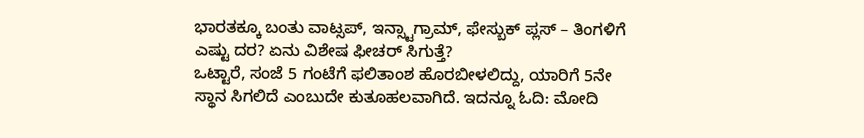ಭಾರತಕ್ಕೂ ಬಂತು ವಾಟ್ಸಪ್, ಇನ್ಸ್ಟಾಗ್ರಾಮ್, ಫೇಸ್ಬುಕ್ ಪ್ಲಸ್ – ತಿಂಗಳಿಗೆ ಎಷ್ಟು ದರ? ಏನು ವಿಶೇಷ ಫೀಚರ್ ಸಿಗುತ್ತೆ?
ಒಟ್ಟಾರೆ, ಸಂಜೆ 5 ಗಂಟೆಗೆ ಫಲಿತಾಂಶ ಹೊರಬೀಳಲಿದ್ದು, ಯಾರಿಗೆ 5ನೇ ಸ್ಥಾನ ಸಿಗಲಿದೆ ಎಂಬುದೇ ಕುತೂಹಲವಾಗಿದೆ. ಇದನ್ನೂ ಓದಿ: ಮೋದಿ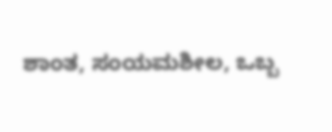ಶಾಂತ, ಸಂಯಮಶೀಲ, ಒಬ್ಬ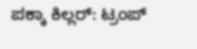ಪಕ್ಕಾ ಕಿಲ್ಲರ್: ಟ್ರಂಪ್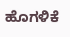ಹೊಗಳಿಕೆ